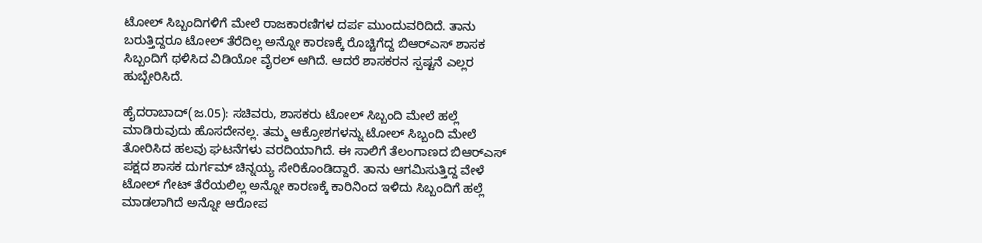ಟೋಲ್ ಸಿಬ್ಬಂದಿಗಳಿಗೆ ಮೇಲೆ ರಾಜಕಾರಣಿಗಳ ದರ್ಪ ಮುಂದುವರಿದಿದೆ. ತಾನು ಬರುತ್ತಿದ್ದರೂ ಟೋಲ್ ತೆರೆದಿಲ್ಲ ಅನ್ನೋ ಕಾರಣಕ್ಕೆ ರೊಚ್ಚಿಗೆದ್ದ ಬಿಆರ್‌ಎಸ್ ಶಾಸಕ ಸಿಬ್ಬಂದಿಗೆ ಥಳಿಸಿದ ವಿಡಿಯೋ ವೈರಲ್ ಆಗಿದೆ. ಆದರೆ ಶಾಸಕರನ ಸ್ಪಷ್ಟನೆ ಎಲ್ಲರ ಹುಬ್ಬೇರಿಸಿದೆ.

ಹೈದರಾಬಾದ್(ಜ.05): ಸಚಿವರು, ಶಾಸಕರು ಟೋಲ್ ಸಿಬ್ಬಂದಿ ಮೇಲೆ ಹಲ್ಲೆ ಮಾಡಿರುವುದು ಹೊಸದೇನಲ್ಲ. ತಮ್ಮ ಆಕ್ರೋಶಗಳನ್ನು ಟೋಲ್ ಸಿಬ್ಬಂದಿ ಮೇಲೆ ತೋರಿಸಿದ ಹಲವು ಘಟನೆಗಳು ವರದಿಯಾಗಿದೆ. ಈ ಸಾಲಿಗೆ ತೆಲಂಗಾಣದ ಬಿಆರ್‌ಎಸ್ ಪಕ್ಷದ ಶಾಸಕ ದುರ್ಗಮ್ ಚಿನ್ನಯ್ಯ ಸೇರಿಕೊಂಡಿದ್ದಾರೆ. ತಾನು ಆಗಮಿಸುತ್ತಿದ್ದ ವೇಳೆ ಟೋಲ್ ಗೇಟ್ ತೆರೆಯಲಿಲ್ಲ ಅನ್ನೋ ಕಾರಣಕ್ಕೆ ಕಾರಿನಿಂದ ಇಳಿದು ಸಿಬ್ಬಂದಿಗೆ ಹಲ್ಲೆ ಮಾಡಲಾಗಿದೆ ಅನ್ನೋ ಆರೋಪ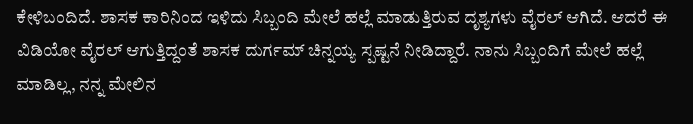ಕೇಳಿಬಂದಿದೆ. ಶಾಸಕ ಕಾರಿನಿಂದ ಇಳಿದು ಸಿಬ್ಬಂದಿ ಮೇಲೆ ಹಲ್ಲೆ ಮಾಡುತ್ತಿರುವ ದೃಶ್ಯಗಳು ವೈರಲ್ ಆಗಿದೆ. ಆದರೆ ಈ ವಿಡಿಯೋ ವೈರಲ್ ಆಗುತ್ತಿದ್ದಂತೆ ಶಾಸಕ ದುರ್ಗಮ್ ಚಿನ್ನಯ್ಯ ಸ್ಪಷ್ಟನೆ ನೀಡಿದ್ದಾರೆ. ನಾನು ಸಿಬ್ಬಂದಿಗೆ ಮೇಲೆ ಹಲ್ಲೆ ಮಾಡಿಲ್ಲ, ನನ್ನ ಮೇಲಿನ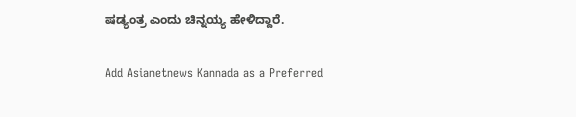ಷಡ್ಯಂತ್ರ ಎಂದು ಚಿನ್ನಯ್ಯ ಹೇಳಿದ್ದಾರೆ.

Add Asianetnews Kannada as a Preferred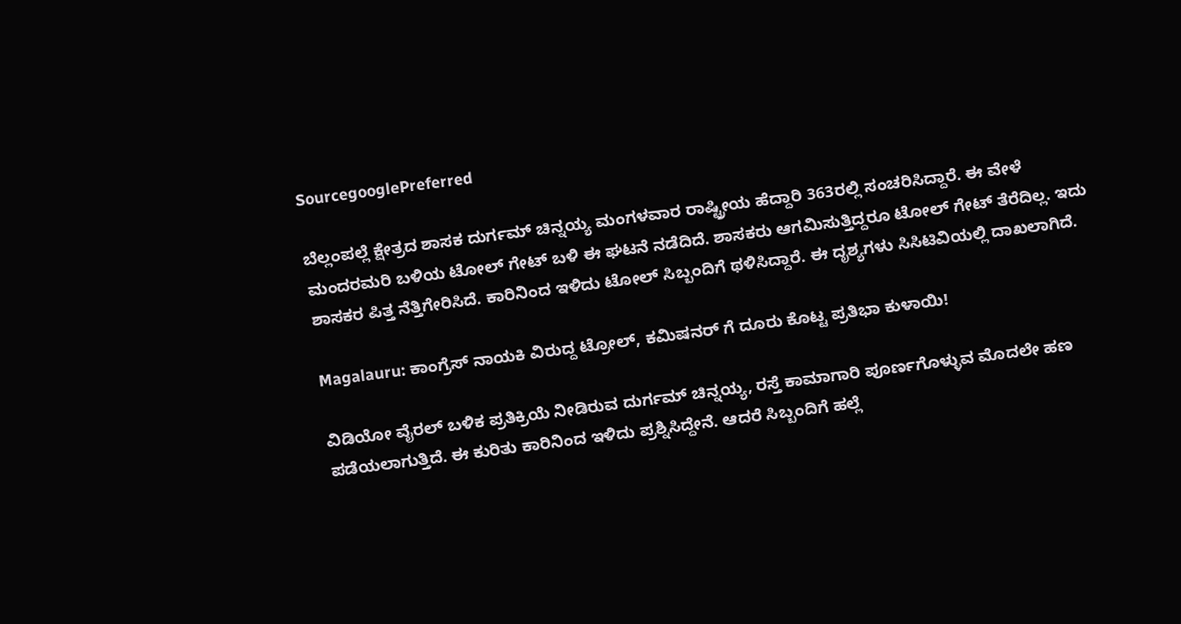SourcegooglePreferred

ಬೆಲ್ಲಂಪಲ್ಲೆ ಕ್ಷೇತ್ರದ ಶಾಸಕ ದುರ್ಗಮ್ ಚಿನ್ನಯ್ಯ ಮಂಗಳವಾರ ರಾಷ್ಟ್ರೀಯ ಹೆದ್ದಾರಿ 363ರಲ್ಲಿ ಸಂಚರಿಸಿದ್ದಾರೆ. ಈ ವೇಳೆ ಮಂದರಮರಿ ಬಳಿಯ ಟೋಲ್ ಗೇಟ್ ಬಳಿ ಈ ಘಟನೆ ನಡೆದಿದೆ. ಶಾಸಕರು ಆಗಮಿಸುತ್ತಿದ್ದರೂ ಟೋಲ್ ಗೇಟ್ ತೆರೆದಿಲ್ಲ. ಇದು ಶಾಸಕರ ಪಿತ್ತ ನೆತ್ತಿಗೇರಿಸಿದೆ. ಕಾರಿನಿಂದ ಇಳಿದು ಟೋಲ್ ಸಿಬ್ಬಂದಿಗೆ ಥಳಿಸಿದ್ದಾರೆ. ಈ ದೃಶ್ಯಗಳು ಸಿಸಿಟಿವಿಯಲ್ಲಿ ದಾಖಲಾಗಿದೆ.

Magalauru: ಕಾಂಗ್ರೆಸ್ ನಾಯಕಿ ವಿರುದ್ದ ಟ್ರೋಲ್, ಕಮಿಷನರ್ ಗೆ ದೂರು ಕೊಟ್ಟ ಪ್ರತಿಭಾ ಕುಳಾಯಿ!

ವಿಡಿಯೋ ವೈರಲ್ ಬಳಿಕ ಪ್ರತಿಕ್ರಿಯೆ ನೀಡಿರುವ ದುರ್ಗಮ್ ಚಿನ್ನಯ್ಯ, ರಸ್ತೆ ಕಾಮಾಗಾರಿ ಪೂರ್ಣಗೊಳ್ಳುವ ಮೊದಲೇ ಹಣ ಪಡೆಯಲಾಗುತ್ತಿದೆ. ಈ ಕುರಿತು ಕಾರಿನಿಂದ ಇಳಿದು ಪ್ರಶ್ನಿಸಿದ್ದೇನೆ. ಆದರೆ ಸಿಬ್ಬಂದಿಗೆ ಹಲ್ಲೆ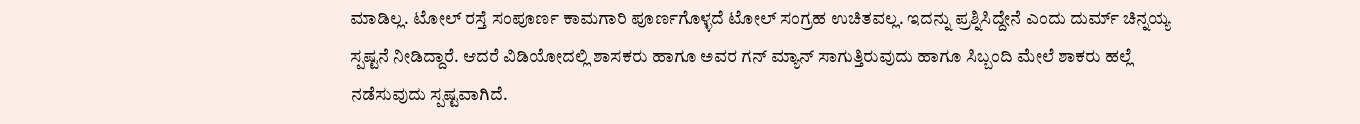ಮಾಡಿಲ್ಲ. ಟೋಲ್ ರಸ್ತೆ ಸಂಪೂರ್ಣ ಕಾಮಗಾರಿ ಪೂರ್ಣಗೊಳ್ಳದೆ ಟೋಲ್ ಸಂಗ್ರಹ ಉಚಿತವಲ್ಲ. ಇದನ್ನು ಪ್ರಶ್ನಿಸಿದ್ದೇನೆ ಎಂದು ದುರ್ಮ್ ಚಿನ್ನಯ್ಯ ಸ್ಪಷ್ಟನೆ ನೀಡಿದ್ದಾರೆ. ಆದರೆ ವಿಡಿಯೋದಲ್ಲಿ ಶಾಸಕರು ಹಾಗೂ ಅವರ ಗನ್ ಮ್ಯಾನ್ ಸಾಗುತ್ತಿರುವುದು ಹಾಗೂ ಸಿಬ್ಬಂದಿ ಮೇಲೆ ಶಾಕರು ಹಲ್ಲೆ ನಡೆಸುವುದು ಸ್ಪಷ್ಟವಾಗಿದೆ.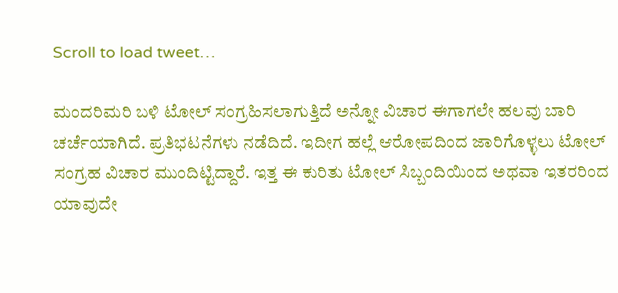Scroll to load tweet…

ಮಂದರಿಮರಿ ಬಳಿ ಟೋಲ್ ಸಂಗ್ರಹಿಸಲಾಗುತ್ತಿದೆ ಅನ್ನೋ ವಿಚಾರ ಈಗಾಗಲೇ ಹಲವು ಬಾರಿ ಚರ್ಚೆಯಾಗಿದೆ. ಪ್ರತಿಭಟನೆಗಳು ನಡೆದಿದೆ. ಇದೀಗ ಹಲ್ಲೆ ಆರೋಪದಿಂದ ಜಾರಿಗೊಳ್ಳಲು ಟೋಲ್ ಸಂಗ್ರಹ ವಿಚಾರ ಮುಂದಿಟ್ಟಿದ್ದಾರೆ. ಇತ್ತ ಈ ಕುರಿತು ಟೋಲ್ ಸಿಬ್ಬಂದಿಯಿಂದ ಅಥವಾ ಇತರರಿಂದ ಯಾವುದೇ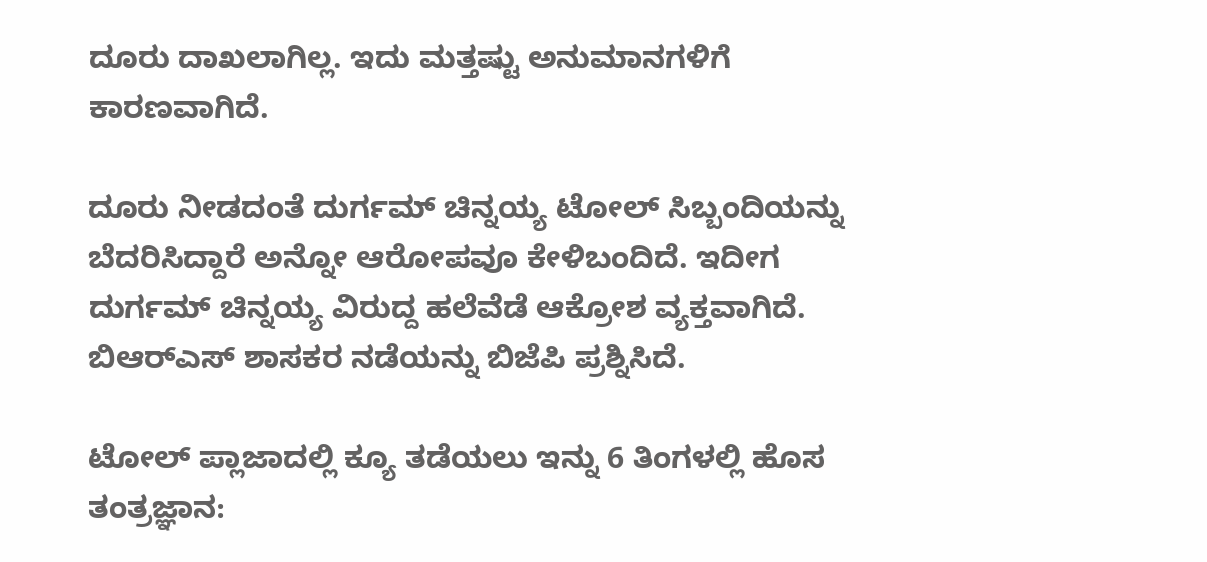ದೂರು ದಾಖಲಾಗಿಲ್ಲ. ಇದು ಮತ್ತಷ್ಟು ಅನುಮಾನಗಳಿಗೆ ಕಾರಣವಾಗಿದೆ.

ದೂರು ನೀಡದಂತೆ ದುರ್ಗಮ್ ಚಿನ್ನಯ್ಯ ಟೋಲ್ ಸಿಬ್ಬಂದಿಯನ್ನು ಬೆದರಿಸಿದ್ದಾರೆ ಅನ್ನೋ ಆರೋಪವೂ ಕೇಳಿಬಂದಿದೆ. ಇದೀಗ ದುರ್ಗಮ್ ಚಿನ್ನಯ್ಯ ವಿರುದ್ದ ಹಲೆವೆಡೆ ಆಕ್ರೋಶ ವ್ಯಕ್ತವಾಗಿದೆ. ಬಿಆರ್‌ಎಸ್ ಶಾಸಕರ ನಡೆಯನ್ನು ಬಿಜೆಪಿ ಪ್ರಶ್ನಿಸಿದೆ.

ಟೋಲ್‌ ಪ್ಲಾಜಾದಲ್ಲಿ ಕ್ಯೂ ತಡೆಯಲು ಇನ್ನು 6 ತಿಂಗಳಲ್ಲಿ ಹೊಸ ತಂತ್ರಜ್ಞಾನ: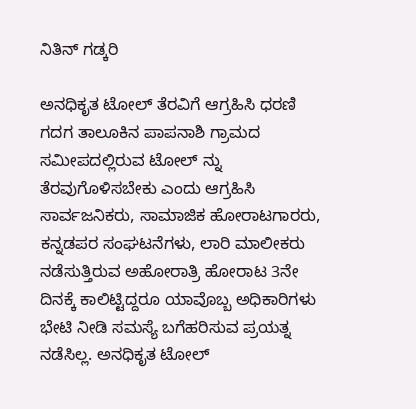ನಿತಿನ್‌ ಗಡ್ಕರಿ

ಅನಧಿಕೃತ ಟೋಲ್‌ ತೆರವಿಗೆ ಆಗ್ರಹಿಸಿ ಧರಣಿ
ಗದಗ ತಾಲೂಕಿನ ಪಾಪನಾಶಿ ಗ್ರಾಮದ ಸಮೀಪದಲ್ಲಿರುವ ಟೋಲ್‌ ನ್ನು ತೆರವುಗೊಳಿಸಬೇಕು ಎಂದು ಆಗ್ರಹಿಸಿ ಸಾರ್ವಜನಿಕರು, ಸಾಮಾಜಿಕ ಹೋರಾಟಗಾರರು, ಕನ್ನಡಪರ ಸಂಘಟನೆಗಳು, ಲಾರಿ ಮಾಲೀಕರು ನಡೆಸುತ್ತಿರುವ ಅಹೋರಾತ್ರಿ ಹೋರಾಟ 3ನೇ ದಿನಕ್ಕೆ ಕಾಲಿಟ್ಟಿದ್ದರೂ ಯಾವೊಬ್ಬ ಅಧಿಕಾರಿಗಳು ಭೇಟಿ ನೀಡಿ ಸಮಸ್ಯೆ ಬಗೆಹರಿಸುವ ಪ್ರಯತ್ನ ನಡೆಸಿಲ್ಲ. ಅನಧಿಕೃತ ಟೋಲ್‌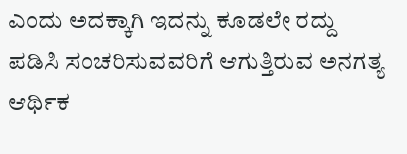ಎಂದು ಅದಕ್ಕಾಗಿ ಇದನ್ನು ಕೂಡಲೇ ರದ್ದು ಪಡಿಸಿ ಸಂಚರಿಸುವವರಿಗೆ ಆಗುತ್ತಿರುವ ಅನಗತ್ಯ ಆರ್ಥಿಕ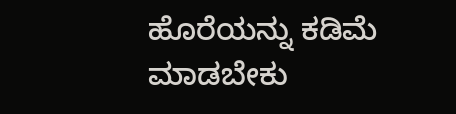ಹೊರೆಯನ್ನು ಕಡಿಮೆ ಮಾಡಬೇಕು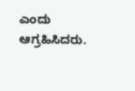ಎಂದು ಆಗ್ರಹಿಸಿದರು.